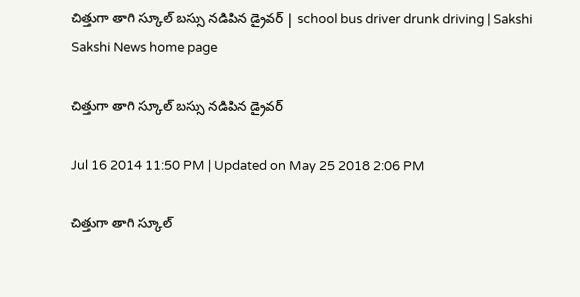చిత్తుగా తాగి స్కూల్ బస్సు నడిపిన డ్రైవర్ | school bus driver drunk driving | Sakshi
Sakshi News home page

చిత్తుగా తాగి స్కూల్ బస్సు నడిపిన డ్రైవర్

Jul 16 2014 11:50 PM | Updated on May 25 2018 2:06 PM

చిత్తుగా తాగి స్కూల్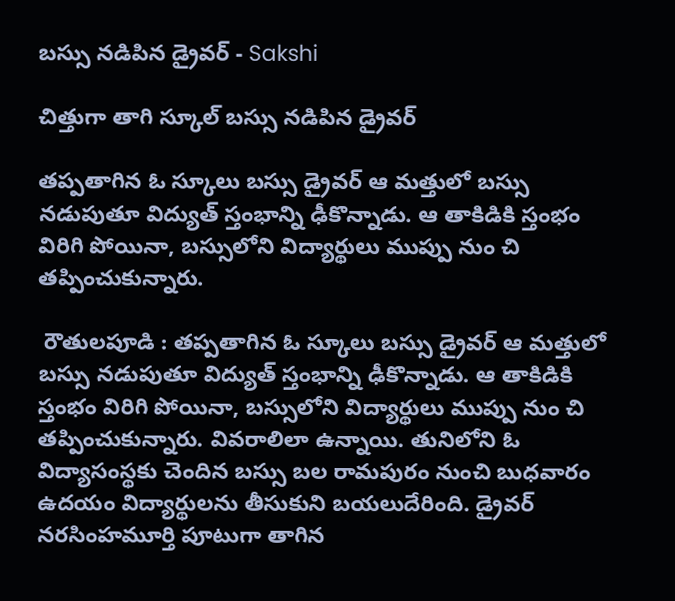బస్సు నడిపిన డ్రైవర్ - Sakshi

చిత్తుగా తాగి స్కూల్ బస్సు నడిపిన డ్రైవర్

తప్పతాగిన ఓ స్కూలు బస్సు డ్రైవర్ ఆ మత్తులో బస్సు నడుపుతూ విద్యుత్ స్తంభాన్ని ఢీకొన్నాడు. ఆ తాకిడికి స్తంభం విరిగి పోయినా, బస్సులోని విద్యార్థులు ముప్పు నుం చి తప్పించుకున్నారు.

 రౌతులపూడి : తప్పతాగిన ఓ స్కూలు బస్సు డ్రైవర్ ఆ మత్తులో బస్సు నడుపుతూ విద్యుత్ స్తంభాన్ని ఢీకొన్నాడు. ఆ తాకిడికి స్తంభం విరిగి పోయినా, బస్సులోని విద్యార్థులు ముప్పు నుం చి తప్పించుకున్నారు. వివరాలిలా ఉన్నాయి. తునిలోని ఓ విద్యాసంస్థకు చెందిన బస్సు బల రామపురం నుంచి బుధవారం ఉదయం విద్యార్థులను తీసుకుని బయలుదేరింది. డ్రైవర్ నరసింహమూర్తి పూటుగా తాగిన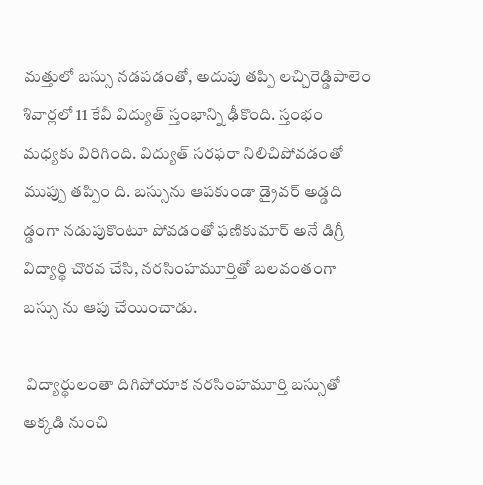మత్తులో బస్సు నడపడంతో, అదుపు తప్పి లచ్చిరెడ్డిపాలెం శివార్లలో 11 కేవీ విద్యుత్ స్తంభాన్ని ఢీకొంది. స్తంభం మధ్యకు విరిగింది. విద్యుత్ సరఫరా నిలిచిపోవడంతో ముప్పు తప్పిం ది. బస్సును ఆపకుండా డ్రైవర్ అడ్డది డ్డంగా నడుపుకొంటూ పోవడంతో ఫణికుమార్ అనే డిగ్రీ విద్యార్థి చొరవ చేసి, నరసింహమూర్తితో బలవంతంగా బస్సు ను ఆపు చేయించాడు.

 విద్యార్థులంతా దిగిపోయాక నరసింహమూర్తి బస్సుతో అక్కడి నుంచి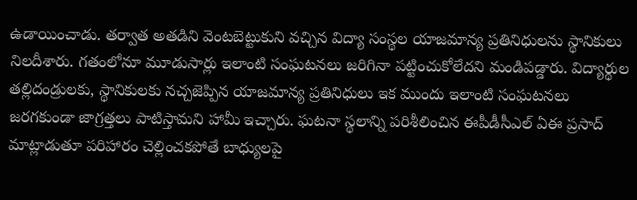ఉడాయించాడు. తర్వాత అతడిని వెంటబెట్టుకుని వచ్చిన విద్యా సంస్థల యాజమాన్య ప్రతినిధులను స్థానికులు నిలదీశారు. గతంలోనూ మూడుసార్లు ఇలాంటి సంఘటనలు జరిగినా పట్టించుకోలేదని మండిపడ్డారు. విద్యార్థుల తల్లిదండ్రులకు, స్థానికులకు నచ్చజెప్పిన యాజమాన్య ప్రతినిధులు ఇక ముందు ఇలాంటి సంఘటనలు జరగకుండా జాగ్రత్తలు పాటిస్తామని హామీ ఇచ్చారు. ఘటనా స్థలాన్ని పరిశీలించిన ఈపీడీసీఎల్ ఏఈ ప్రసాద్ మాట్లాడుతూ పరిహారం చెల్లించకపోతే బాధ్యులపై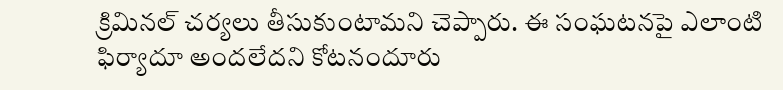క్రిమినల్ చర్యలు తీసుకుంటామని చెప్పారు. ఈ సంఘటనపై ఎలాంటి ఫిర్యాదూ అందలేదని కోటనందూరు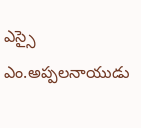ఎస్సై ఎం.అప్పలనాయుడు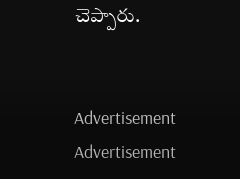చెప్పారు.


Advertisement
Advertisement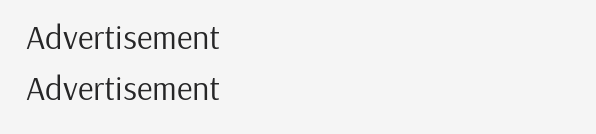Advertisement
Advertisement